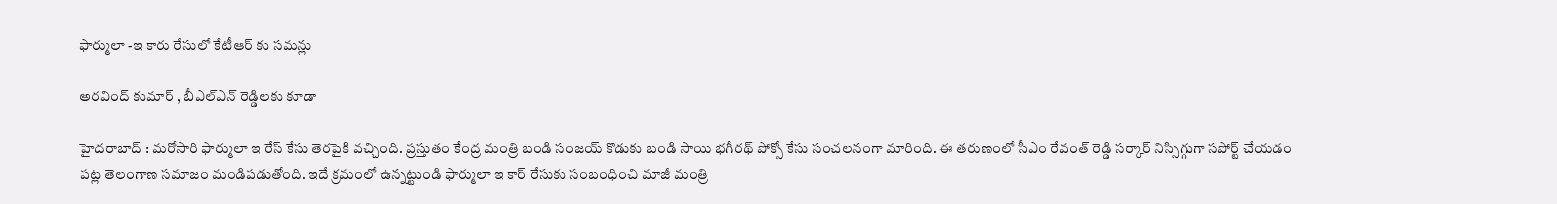ఫార్ములా -ఇ కారు రేసులో కేటీఆర్ కు స‌మ‌న్లు

అర‌వింద్ కుమార్ , బీఎల్ఎన్ రెడ్డిల‌కు కూడా

హైద‌రాబాద్ : మ‌రోసారి ఫార్ములా ఇ రేస్ కేసు తెర‌పైకి వ‌చ్చింది. ప్ర‌స్తుతం కేంద్ర మంత్రి బండి సంజ‌య్ కొడుకు బండి సాయి భ‌గీర‌థ్ పోక్సో కేసు సంచ‌ల‌నంగా మారింది. ఈ త‌రుణంలో సీఎం రేవంత్ రెడ్డి స‌ర్కార్ నిస్సిగ్గుగా స‌పోర్ట్ చేయ‌డం ప‌ట్ల తెలంగాణ స‌మాజం మండిప‌డుతోంది. ఇదే క్ర‌మంలో ఉన్న‌ట్టుండి ఫార్ములా ఇ కార్ రేసుకు సంబంధించి మాజీ మంత్రి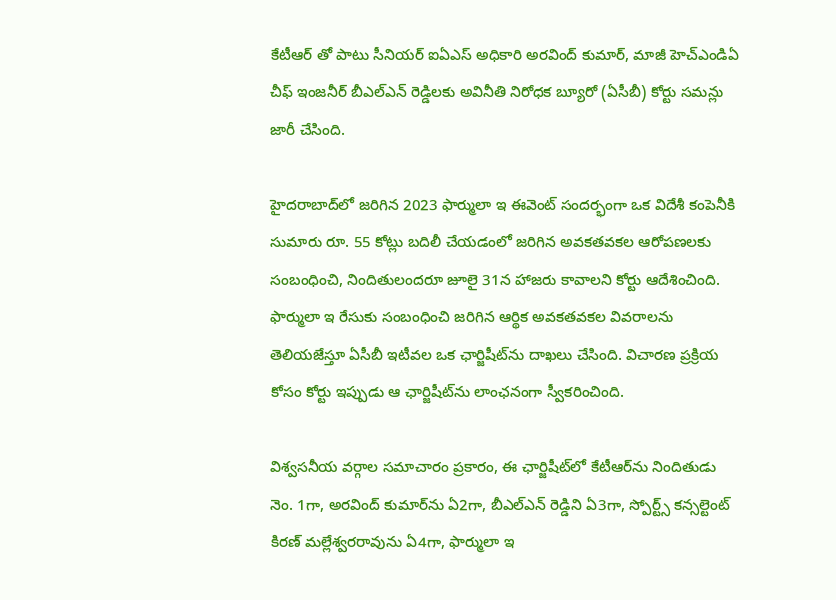కేటీఆర్ తో పాటు సీనియర్ ఐఏఎస్ అధికారి అరవింద్ కుమార్, మాజీ హెచ్‌ఎండిఏ చీఫ్ ఇంజనీర్ బీఎల్‌ఎన్ రెడ్డిలకు అవినీతి నిరోధక బ్యూరో (ఏసీబీ) కోర్టు సమన్లు జారీ చేసింది.

హైదరాబాద్‌లో జరిగిన 2023 ఫార్ములా ఇ ఈవెంట్ సందర్భంగా ఒక విదేశీ కంపెనీకి సుమారు రూ. 55 కోట్లు బదిలీ చేయడంలో జరిగిన అవకతవకల ఆరోపణలకు సంబంధించి, నిందితులందరూ జూలై 31న హాజరు కావాలని కోర్టు ఆదేశించింది. ఫార్ములా ఇ రేసుకు సంబంధించి జరిగిన ఆర్థిక అవకతవకల వివరాలను తెలియజేస్తూ ఏసీబీ ఇటీవల ఒక ఛార్జిషీట్‌ను దాఖలు చేసింది. విచారణ ప్రక్రియ కోసం కోర్టు ఇప్పుడు ఆ ఛార్జిషీట్‌ను లాంఛనంగా స్వీకరించింది.

విశ్వ‌స‌నీయ వర్గాల సమాచారం ప్రకారం, ఈ ఛార్జిషీట్‌లో కేటీఆర్‌ను నిందితుడు నెం. 1గా, అరవింద్ కుమార్‌ను ఏ2గా, బీఎల్‌ఎన్ రెడ్డిని ఏ3గా, స్పోర్ట్స్ కన్సల్టెంట్ కిరణ్ మల్లేశ్వరరావును ఏ4గా, ఫార్ములా ఇ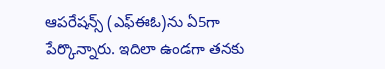ఆపరేషన్స్ (ఎఫ్‌ఈఓ)ను ఏ5గా పేర్కొన్నారు. ఇదిలా ఉండ‌గా త‌న‌కు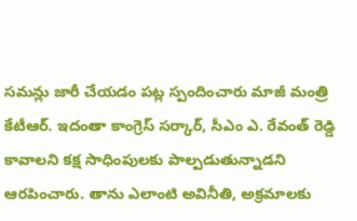స‌మ‌న్లు జారీ చేయ‌డం ప‌ట్ల స్పందించారు మాజీ మంత్రి కేటీఆర్. ఇదంతా కాంగ్రెస్ స‌ర్కార్, సీఎం ఎ. రేవంత్ రెడ్డి కావాల‌ని కక్ష సాధింపుల‌కు పాల్ప‌డుతున్నాడ‌ని ఆర‌పించారు. తాను ఎలాంటి అవినీతి, అక్ర‌మాల‌కు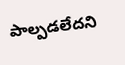పాల్ప‌డ‌లేద‌ని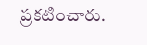ప్ర‌క‌టించారు.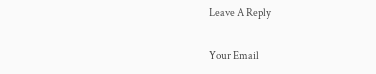Leave A Reply

Your Email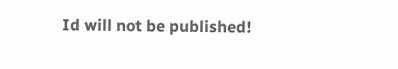Id will not be published!